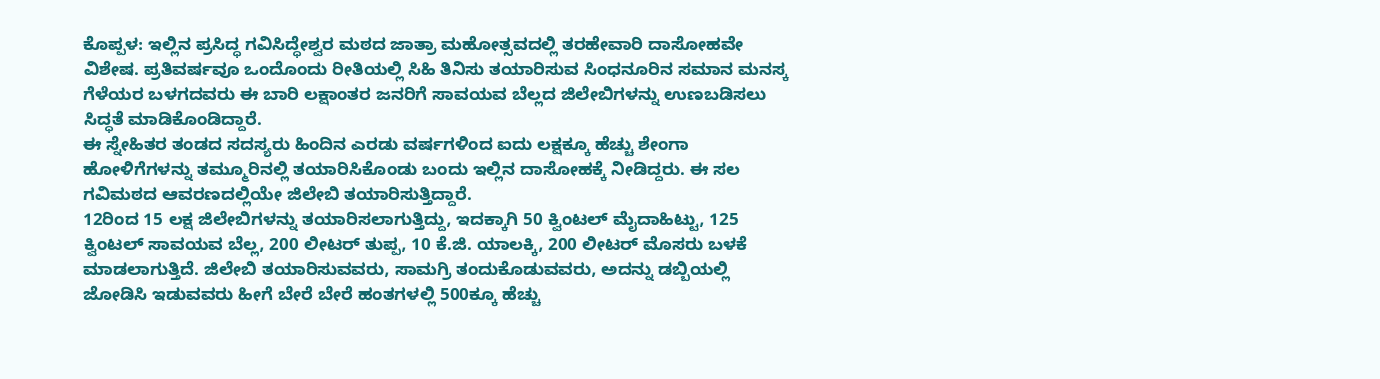ಕೊಪ್ಪಳ: ಇಲ್ಲಿನ ಪ್ರಸಿದ್ಧ ಗವಿಸಿದ್ಧೇಶ್ವರ ಮಠದ ಜಾತ್ರಾ ಮಹೋತ್ಸವದಲ್ಲಿ ತರಹೇವಾರಿ ದಾಸೋಹವೇ ವಿಶೇಷ. ಪ್ರತಿವರ್ಷವೂ ಒಂದೊಂದು ರೀತಿಯಲ್ಲಿ ಸಿಹಿ ತಿನಿಸು ತಯಾರಿಸುವ ಸಿಂಧನೂರಿನ ಸಮಾನ ಮನಸ್ಕ ಗೆಳೆಯರ ಬಳಗದವರು ಈ ಬಾರಿ ಲಕ್ಷಾಂತರ ಜನರಿಗೆ ಸಾವಯವ ಬೆಲ್ಲದ ಜಿಲೇಬಿಗಳನ್ನು ಉಣಬಡಿಸಲು ಸಿದ್ಧತೆ ಮಾಡಿಕೊಂಡಿದ್ದಾರೆ.
ಈ ಸ್ನೇಹಿತರ ತಂಡದ ಸದಸ್ಯರು ಹಿಂದಿನ ಎರಡು ವರ್ಷಗಳಿಂದ ಐದು ಲಕ್ಷಕ್ಕೂ ಹೆಚ್ಚು ಶೇಂಗಾ ಹೋಳಿಗೆಗಳನ್ನು ತಮ್ಮೂರಿನಲ್ಲಿ ತಯಾರಿಸಿಕೊಂಡು ಬಂದು ಇಲ್ಲಿನ ದಾಸೋಹಕ್ಕೆ ನೀಡಿದ್ದರು. ಈ ಸಲ ಗವಿಮಠದ ಆವರಣದಲ್ಲಿಯೇ ಜಿಲೇಬಿ ತಯಾರಿಸುತ್ತಿದ್ದಾರೆ.
12ರಿಂದ 15 ಲಕ್ಷ ಜಿಲೇಬಿಗಳನ್ನು ತಯಾರಿಸಲಾಗುತ್ತಿದ್ದು, ಇದಕ್ಕಾಗಿ 50 ಕ್ವಿಂಟಲ್ ಮೈದಾಹಿಟ್ಟು, 125 ಕ್ವಿಂಟಲ್ ಸಾವಯವ ಬೆಲ್ಲ, 200 ಲೀಟರ್ ತುಪ್ಪ, 10 ಕೆ.ಜಿ. ಯಾಲಕ್ಕಿ, 200 ಲೀಟರ್ ಮೊಸರು ಬಳಕೆ ಮಾಡಲಾಗುತ್ತಿದೆ. ಜಿಲೇಬಿ ತಯಾರಿಸುವವರು, ಸಾಮಗ್ರಿ ತಂದುಕೊಡುವವರು, ಅದನ್ನು ಡಬ್ಬಿಯಲ್ಲಿ ಜೋಡಿಸಿ ಇಡುವವರು ಹೀಗೆ ಬೇರೆ ಬೇರೆ ಹಂತಗಳಲ್ಲಿ 500ಕ್ಕೂ ಹೆಚ್ಚು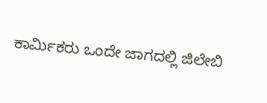ಕಾರ್ಮಿಕರು ಒಂದೇ ಜಾಗದಲ್ಲಿ ಜಿಲೇಬಿ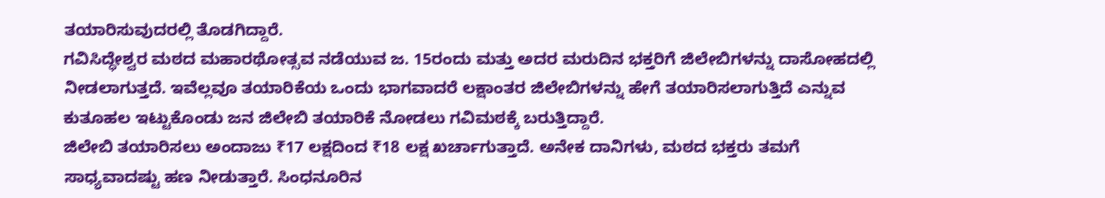ತಯಾರಿಸುವುದರಲ್ಲಿ ತೊಡಗಿದ್ದಾರೆ.
ಗವಿಸಿದ್ಧೇಶ್ವರ ಮಠದ ಮಹಾರಥೋತ್ಸವ ನಡೆಯುವ ಜ. 15ರಂದು ಮತ್ತು ಅದರ ಮರುದಿನ ಭಕ್ತರಿಗೆ ಜಿಲೇಬಿಗಳನ್ನು ದಾಸೋಹದಲ್ಲಿ ನೀಡಲಾಗುತ್ತದೆ. ಇವೆಲ್ಲವೂ ತಯಾರಿಕೆಯ ಒಂದು ಭಾಗವಾದರೆ ಲಕ್ಷಾಂತರ ಜಿಲೇಬಿಗಳನ್ನು ಹೇಗೆ ತಯಾರಿಸಲಾಗುತ್ತಿದೆ ಎನ್ನುವ ಕುತೂಹಲ ಇಟ್ಟುಕೊಂಡು ಜನ ಜಿಲೇಬಿ ತಯಾರಿಕೆ ನೋಡಲು ಗವಿಮಠಕ್ಕೆ ಬರುತ್ತಿದ್ದಾರೆ.
ಜಿಲೇಬಿ ತಯಾರಿಸಲು ಅಂದಾಜು ₹17 ಲಕ್ಷದಿಂದ ₹18 ಲಕ್ಷ ಖರ್ಚಾಗುತ್ತಾದೆ. ಅನೇಕ ದಾನಿಗಳು, ಮಠದ ಭಕ್ತರು ತಮಗೆ ಸಾಧ್ಯವಾದಷ್ಟು ಹಣ ನೀಡುತ್ತಾರೆ. ಸಿಂಧನೂರಿನ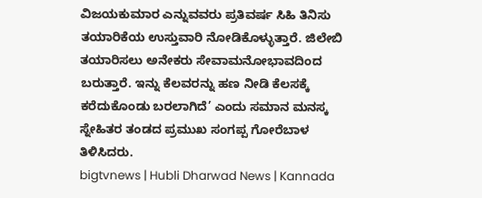ವಿಜಯಕುಮಾರ ಎನ್ನುವವರು ಪ್ರತಿವರ್ಷ ಸಿಹಿ ತಿನಿಸು ತಯಾರಿಕೆಯ ಉಸ್ತುವಾರಿ ನೋಡಿಕೊಳ್ಳುತ್ತಾರೆ. ಜಿಲೇಬಿ ತಯಾರಿಸಲು ಅನೇಕರು ಸೇವಾಮನೋಭಾವದಿಂದ ಬರುತ್ತಾರೆ. ಇನ್ನು ಕೆಲವರನ್ನು ಹಣ ನೀಡಿ ಕೆಲಸಕ್ಕೆ ಕರೆದುಕೊಂಡು ಬರಲಾಗಿದೆ’ ಎಂದು ಸಮಾನ ಮನಸ್ಕ ಸ್ನೇಹಿತರ ತಂಡದ ಪ್ರಮುಖ ಸಂಗಪ್ಪ ಗೋರೆಬಾಳ ತಿಳಿಸಿದರು.
bigtvnews | Hubli Dharwad News | Kannada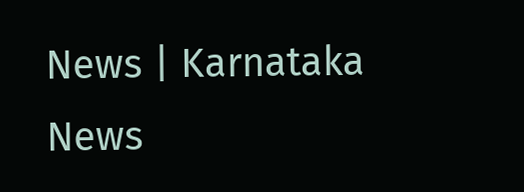News | Karnataka News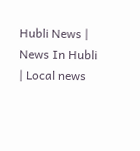Hubli News | News In Hubli | Local news